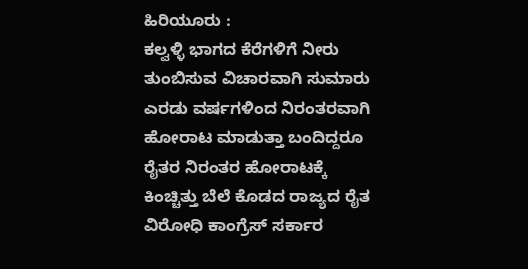ಹಿರಿಯೂರು :
ಕಲ್ವಳ್ಳಿ ಭಾಗದ ಕೆರೆಗಳಿಗೆ ನೀರು ತುಂಬಿಸುವ ವಿಚಾರವಾಗಿ ಸುಮಾರು ಎರಡು ವರ್ಷಗಳಿಂದ ನಿರಂತರವಾಗಿ ಹೋರಾಟ ಮಾಡುತ್ತಾ ಬಂದಿದ್ದರೂ ರೈತರ ನಿರಂತರ ಹೋರಾಟಕ್ಕೆ ಕಿಂಚ್ಚಿತ್ತು ಬೆಲೆ ಕೊಡದ ರಾಜ್ಯದ ರೈತ ವಿರೋಧಿ ಕಾಂಗ್ರೆಸ್ ಸರ್ಕಾರ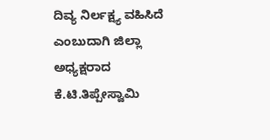ದಿವ್ಯ ನಿರ್ಲಕ್ಷ್ಯ ವಹಿಸಿದೆ ಎಂಬುದಾಗಿ ಜಿಲ್ಲಾ ಅಧ್ಯಕ್ಷರಾದ ಕೆ.ಟಿ.ತಿಪ್ಪೇಸ್ವಾಮಿ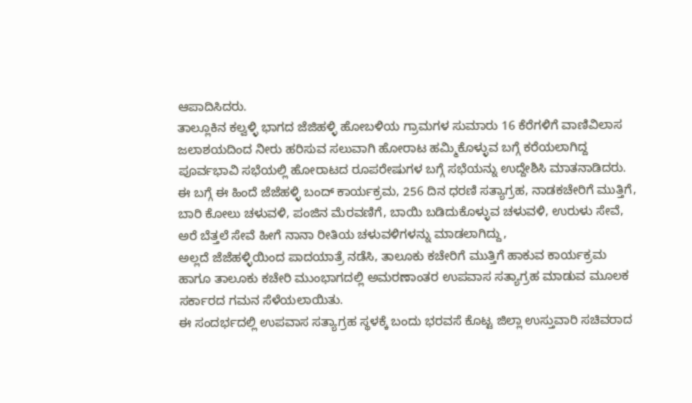ಆಪಾದಿಸಿದರು.
ತಾಲ್ಲೂಕಿನ ಕಲ್ವಳ್ಳಿ ಭಾಗದ ಜೆಜಿಹಳ್ಳಿ ಹೋಬಳಿಯ ಗ್ರಾಮಗಳ ಸುಮಾರು 16 ಕೆರೆಗಳಿಗೆ ವಾಣಿವಿಲಾಸ ಜಲಾಶಯದಿಂದ ನೀರು ಹರಿಸುವ ಸಲುವಾಗಿ ಹೋರಾಟ ಹಮ್ಮಿಕೊಳ್ಳುವ ಬಗ್ಗೆ ಕರೆಯಲಾಗಿದ್ದ ಪೂರ್ವಭಾವಿ ಸಭೆಯಲ್ಲಿ ಹೋರಾಟದ ರೂಪರೇಷುಗಳ ಬಗ್ಗೆ ಸಭೆಯನ್ನು ಉದ್ದೇಶಿಸಿ ಮಾತನಾಡಿದರು.
ಈ ಬಗ್ಗೆ ಈ ಹಿಂದೆ ಜೆಜೆಹಳ್ಳಿ ಬಂದ್ ಕಾರ್ಯಕ್ರಮ, 256 ದಿನ ಧರಣಿ ಸತ್ಯಾಗ್ರಹ, ನಾಡಕಚೇರಿಗೆ ಮುತ್ತಿಗೆ, ಬಾರಿ ಕೋಲು ಚಳುವಳಿ, ಪಂಜಿನ ಮೆರವಣಿಗೆ, ಬಾಯಿ ಬಡಿದುಕೊಳ್ಳುವ ಚಳುವಳಿ, ಉರುಳು ಸೇವೆ, ಅರೆ ಬೆತ್ತಲೆ ಸೇವೆ ಹೀಗೆ ನಾನಾ ರೀತಿಯ ಚಳುವಳಿಗಳನ್ನು ಮಾಡಲಾಗಿದ್ದು,
ಅಲ್ಲದೆ ಜೆಜೆಹಳ್ಳಿಯಿಂದ ಪಾದಯಾತ್ರೆ ನಡೆಸಿ, ತಾಲೂಕು ಕಚೇರಿಗೆ ಮುತ್ತಿಗೆ ಹಾಕುವ ಕಾರ್ಯಕ್ರಮ ಹಾಗೂ ತಾಲೂಕು ಕಚೇರಿ ಮುಂಭಾಗದಲ್ಲಿ ಅಮರಣಾಂತರ ಉಪವಾಸ ಸತ್ಯಾಗ್ರಹ ಮಾಡುವ ಮೂಲಕ ಸರ್ಕಾರದ ಗಮನ ಸೆಳೆಯಲಾಯಿತು.
ಈ ಸಂದರ್ಭದಲ್ಲಿ ಉಪವಾಸ ಸತ್ಯಾಗ್ರಹ ಸ್ಥಳಕ್ಕೆ ಬಂದು ಭರವಸೆ ಕೊಟ್ಟ ಜಿಲ್ಲಾ ಉಸ್ತುವಾರಿ ಸಚಿವರಾದ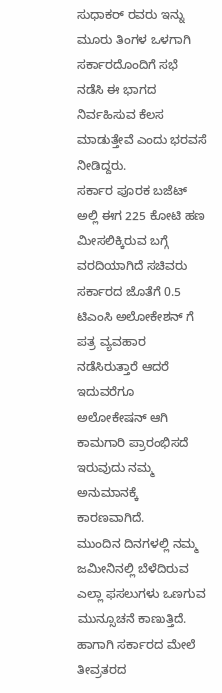ಸುಧಾಕರ್ ರವರು ಇನ್ನು ಮೂರು ತಿಂಗಳ ಒಳಗಾಗಿ ಸರ್ಕಾರದೊಂದಿಗೆ ಸಭೆ ನಡೆಸಿ ಈ ಭಾಗದ ನಿರ್ವಹಿಸುವ ಕೆಲಸ ಮಾಡುತ್ತೇವೆ ಎಂದು ಭರವಸೆ ನೀಡಿದ್ದರು.
ಸರ್ಕಾರ ಪೂರಕ ಬಜೆಟ್ ಅಲ್ಲಿ ಈಗ 225 ಕೋಟಿ ಹಣ ಮೀಸಲಿಕ್ಕಿರುವ ಬಗ್ಗೆ ವರದಿಯಾಗಿದೆ ಸಚಿವರು ಸರ್ಕಾರದ ಜೊತೆಗೆ 0.5 ಟಿಎಂಸಿ ಅಲೋಕೇಶನ್ ಗೆ ಪತ್ರ ವ್ಯವಹಾರ ನಡೆಸಿರುತ್ತಾರೆ ಆದರೆ ಇದುವರೆಗೂ ಅಲೋಕೇಷನ್ ಆಗಿ ಕಾಮಗಾರಿ ಪ್ರಾರಂಭಿಸದೆ ಇರುವುದು ನಮ್ಮ ಅನುಮಾನಕ್ಕೆ ಕಾರಣವಾಗಿದೆ.
ಮುಂದಿನ ದಿನಗಳಲ್ಲಿ ನಮ್ಮ ಜಮೀನಿನಲ್ಲಿ ಬೆಳೆದಿರುವ ಎಲ್ಲಾ ಫಸಲುಗಳು ಒಣಗುವ ಮುನ್ಸೂಚನೆ ಕಾಣುತ್ತಿದೆ. ಹಾಗಾಗಿ ಸರ್ಕಾರದ ಮೇಲೆ ತೀವ್ರತರದ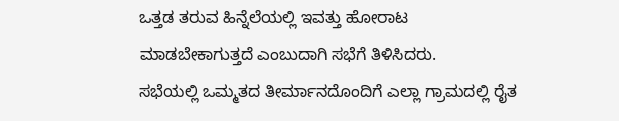ಒತ್ತಡ ತರುವ ಹಿನ್ನೆಲೆಯಲ್ಲಿ ಇವತ್ತು ಹೋರಾಟ ಮಾಡಬೇಕಾಗುತ್ತದೆ ಎಂಬುದಾಗಿ ಸಭೆಗೆ ತಿಳಿಸಿದರು.
ಸಭೆಯಲ್ಲಿ ಒಮ್ಮತದ ತೀರ್ಮಾನದೊಂದಿಗೆ ಎಲ್ಲಾ ಗ್ರಾಮದಲ್ಲಿ ರೈತ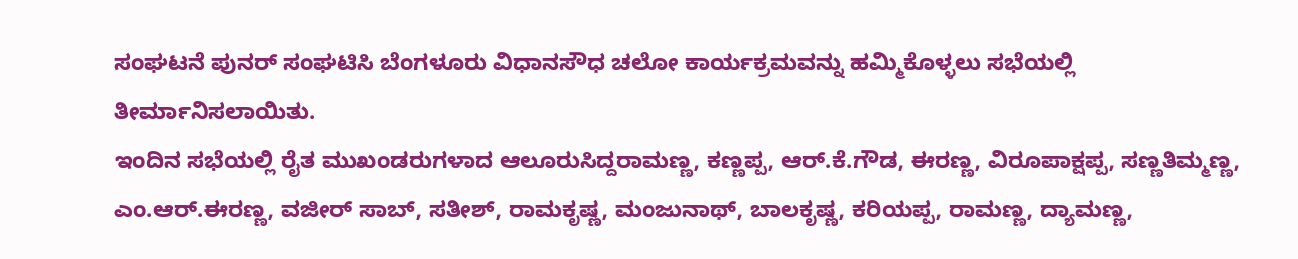ಸಂಘಟನೆ ಪುನರ್ ಸಂಘಟಿಸಿ ಬೆಂಗಳೂರು ವಿಧಾನಸೌಧ ಚಲೋ ಕಾರ್ಯಕ್ರಮವನ್ನು ಹಮ್ಮಿಕೊಳ್ಳಲು ಸಭೆಯಲ್ಲಿ ತೀರ್ಮಾನಿಸಲಾಯಿತು.
ಇಂದಿನ ಸಭೆಯಲ್ಲಿ ರೈತ ಮುಖಂಡರುಗಳಾದ ಆಲೂರುಸಿದ್ದರಾಮಣ್ಣ, ಕಣ್ಣಪ್ಪ, ಆರ್.ಕೆ.ಗೌಡ, ಈರಣ್ಣ, ವಿರೂಪಾಕ್ಷಪ್ಪ, ಸಣ್ಣತಿಮ್ಮಣ್ಣ, ಎಂ.ಆರ್.ಈರಣ್ಣ, ವಜೀರ್ ಸಾಬ್, ಸತೀಶ್, ರಾಮಕೃಷ್ಣ, ಮಂಜುನಾಥ್, ಬಾಲಕೃಷ್ಣ, ಕರಿಯಪ್ಪ, ರಾಮಣ್ಣ, ದ್ಯಾಮಣ್ಣ,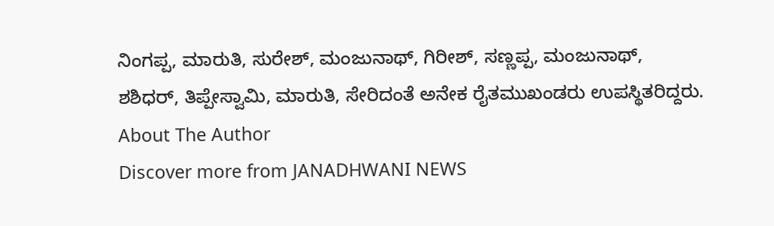ನಿಂಗಪ್ಪ, ಮಾರುತಿ, ಸುರೇಶ್, ಮಂಜುನಾಥ್, ಗಿರೀಶ್, ಸಣ್ಣಪ್ಪ, ಮಂಜುನಾಥ್, ಶಶಿಧರ್, ತಿಪ್ಪೇಸ್ವಾಮಿ, ಮಾರುತಿ, ಸೇರಿದಂತೆ ಅನೇಕ ರೈತಮುಖಂಡರು ಉಪಸ್ಥಿತರಿದ್ದರು.
About The Author
Discover more from JANADHWANI NEWS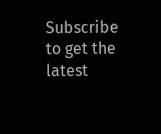Subscribe to get the latest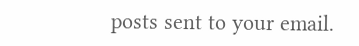posts sent to your email.